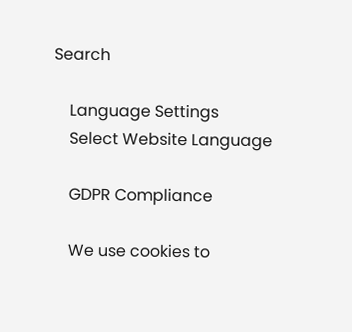Search

    Language Settings
    Select Website Language

    GDPR Compliance

    We use cookies to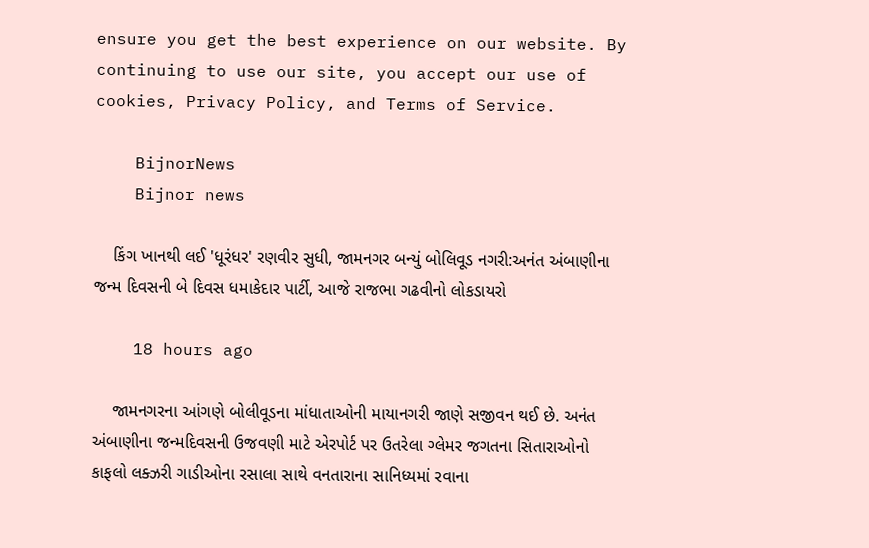ensure you get the best experience on our website. By continuing to use our site, you accept our use of cookies, Privacy Policy, and Terms of Service.

    BijnorNews
    Bijnor news

    કિંગ ખાનથી લઈ 'ધૂરંધર' રણવીર સુધી, જામનગર બન્યું બોલિવૂડ નગરી:અનંત અંબાણીના જન્મ દિવસની બે દિવસ ધમાકેદાર પાર્ટી, આજે રાજભા ગઢવીનો લોકડાયરો

    18 hours ago

    જામનગરના આંગણે બોલીવૂડના માંધાતાઓની માયાનગરી જાણે સજીવન થઈ છે. અનંત અંબાણીના જન્મદિવસની ઉજવણી માટે એરપોર્ટ પર ઉતરેલા ગ્લેમર જગતના સિતારાઓનો કાફલો લક્ઝરી ગાડીઓના રસાલા સાથે વનતારાના સાનિધ્યમાં રવાના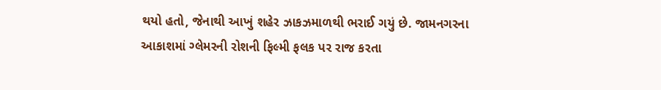થયો હતો, જેનાથી આખું શહેર ઝાકઝમાળથી ભરાઈ ગયું છે. જામનગરના આકાશમાં ગ્લેમરની રોશની ફિલ્મી ફલક પર રાજ કરતા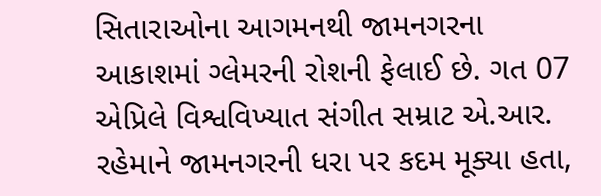સિતારાઓના આગમનથી જામનગરના આકાશમાં ગ્લેમરની રોશની ફેલાઈ છે. ગત 07 એપ્રિલે વિશ્વવિખ્યાત સંગીત સમ્રાટ એ.આર. રહેમાને જામનગરની ધરા પર કદમ મૂક્યા હતા,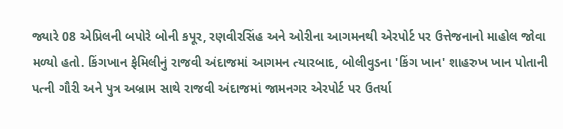જ્યારે 08 એપ્રિલની બપોરે બોની કપૂર, રણવીરસિંહ અને ઓરીના આગમનથી એરપોર્ટ પર ઉત્તેજનાનો માહોલ જોવા મળ્યો હતો. કિંગખાન ફેમિલીનું રાજવી અંદાજમાં આગમન ત્યારબાદ, બોલીવુડના 'કિંગ ખાન' શાહરુખ ખાન પોતાની પત્ની ગૌરી અને પુત્ર અબ્રામ સાથે રાજવી અંદાજમાં જામનગર એરપોર્ટ પર ઉતર્યા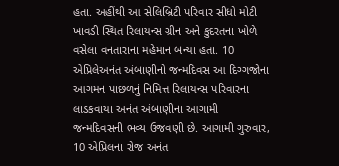હતા. અહીંથી આ સેલિબ્રિટી પરિવાર સીધો મોટી ખાવડી સ્થિત રિલાયન્સ ગ્રીન અને કુદરતના ખોળે વસેલા વનતારાના મહેમાન બન્યા હતા. 10 એપ્રિલેઅનંત અંબાણીનો જન્મદિવસ આ દિગ્ગજોના આગમન પાછળનું નિમિત્ત રિલાયન્સ પરિવારના લાડકવાયા અનંત અંબાણીના આગામી જન્મદિવસની ભવ્ય ઉજવણી છે. આગામી ગુરુવાર, 10 એપ્રિલના રોજ અનંત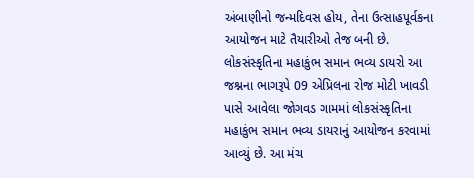અંબાણીનો જન્મદિવસ હોય, તેના ઉત્સાહપૂર્વકના આયોજન માટે તૈયારીઓ તેજ બની છે. લોકસંસ્કૃતિના મહાકુંભ સમાન ભવ્ય ડાયરો આ જશ્નના ભાગરૂપે 09 એપ્રિલના રોજ મોટી ખાવડી પાસે આવેલા જોગવડ ગામમાં લોકસંસ્કૃતિના મહાકુંભ સમાન ભવ્ય ડાયરાનું આયોજન કરવામાં આવ્યું છે. આ મંચ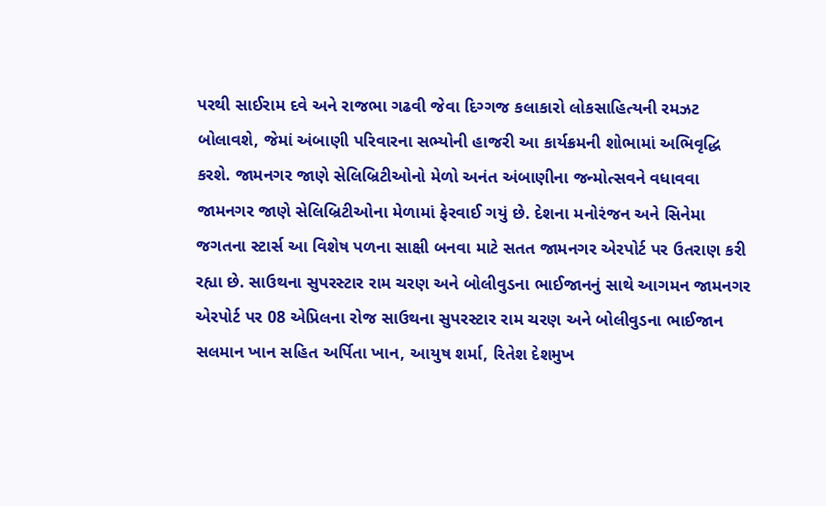પરથી સાઈરામ દવે અને રાજભા ગઢવી જેવા દિગ્ગજ કલાકારો લોકસાહિત્યની રમઝટ બોલાવશે, જેમાં અંબાણી પરિવારના સભ્યોની હાજરી આ કાર્યક્રમની શોભામાં અભિવૃદ્ધિ કરશે. જામનગર જાણે સેલિબ્રિટીઓનો મેળો અનંત અંબાણીના જન્મોત્સવને વધાવવા જામનગર જાણે સેલિબ્રિટીઓના મેળામાં ફેરવાઈ ગયું છે. દેશના મનોરંજન અને સિનેમા જગતના સ્ટાર્સ આ વિશેષ પળના સાક્ષી બનવા માટે સતત જામનગર એરપોર્ટ પર ઉતરાણ કરી રહ્યા છે. સાઉથના સુપરસ્ટાર રામ ચરણ અને બોલીવુડના ભાઈજાનનું સાથે આગમન જામનગર એરપોર્ટ પર 08 એપ્રિલના રોજ સાઉથના સુપરસ્ટાર રામ ચરણ અને બોલીવુડના ભાઈજાન સલમાન ખાન સહિત અર્પિતા ખાન, આયુષ શર્મા, રિતેશ દેશમુખ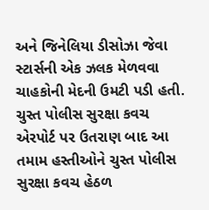અને જિનેલિયા ડીસોઝા જેવા સ્ટાર્સની એક ઝલક મેળવવા ચાહકોની મેદની ઉમટી પડી હતી. ચુસ્ત પોલીસ સુરક્ષા કવચ એરપોર્ટ પર ઉતરાણ બાદ આ તમામ હસ્તીઓને ચુસ્ત પોલીસ સુરક્ષા કવચ હેઠળ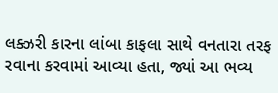લક્ઝરી કારના લાંબા કાફલા સાથે વનતારા તરફ રવાના કરવામાં આવ્યા હતા, જ્યાં આ ભવ્ય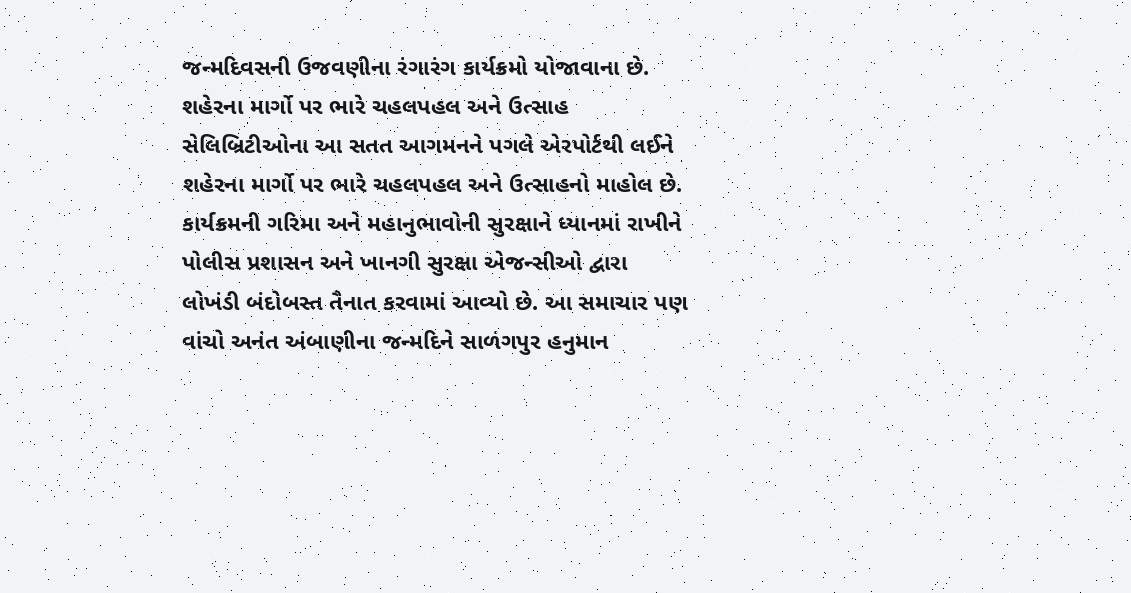જન્મદિવસની ઉજવણીના રંગારંગ કાર્યક્રમો યોજાવાના છે. શહેરના માર્ગો પર ભારે ચહલપહલ અને ઉત્સાહ સેલિબ્રિટીઓના આ સતત આગમનને પગલે એરપોર્ટથી લઈને શહેરના માર્ગો પર ભારે ચહલપહલ અને ઉત્સાહનો માહોલ છે. કાર્યક્રમની ગરિમા અને મહાનુભાવોની સુરક્ષાને ધ્યાનમાં રાખીને પોલીસ પ્રશાસન અને ખાનગી સુરક્ષા એજન્સીઓ દ્વારા લોખંડી બંદોબસ્ત તૈનાત કરવામાં આવ્યો છે. આ સમાચાર પણ વાંચો અનંત અંબાણીના જન્મદિને સાળંગપુર હનુમાન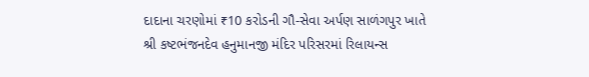દાદાના ચરણોમાં ₹10 કરોડની ગૌ-સેવા અર્પણ સાળંગપુર ખાતે શ્રી કષ્ટભંજનદેવ હનુમાનજી મંદિર પરિસરમાં રિલાયન્સ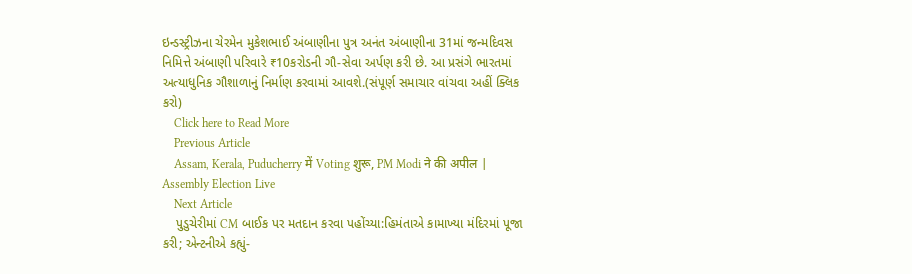ઇન્ડસ્ટ્રીઝના ચેરમેન મુકેશભાઈ અંબાણીના પુત્ર અનંત અંબાણીના 31માં જન્મદિવસ નિમિત્તે અંબાણી પરિવારે ₹10કરોડની ગૌ-સેવા અર્પણ કરી છે. આ પ્રસંગે ભારતમાં અત્યાધુનિક ગૌશાળાનું નિર્માણ કરવામાં આવશે.(સંપૂર્ણ સમાચાર વાંચવા અહીં ક્લિક કરો)
    Click here to Read More
    Previous Article
    Assam, Kerala, Puducherry में Voting शुरू, PM Modi ने की अपील | Assembly Election Live
    Next Article
    પુડુચેરીમાં CM બાઈક પર મતદાન કરવા પહોંચ્યા:હિમંતાએ કામાખ્યા મંદિરમાં પૂજા કરી; એન્ટનીએ કહ્યું-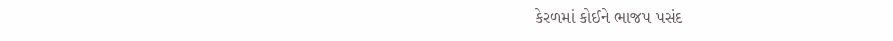કેરળમાં કોઈને ભાજપ પસંદ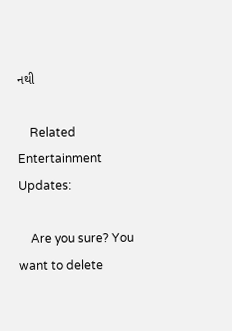નથી

    Related Entertainment Updates:

    Are you sure? You want to delete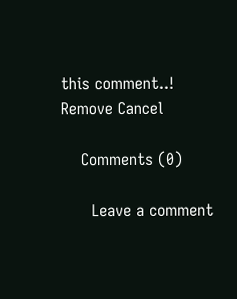this comment..! Remove Cancel

    Comments (0)

      Leave a comment